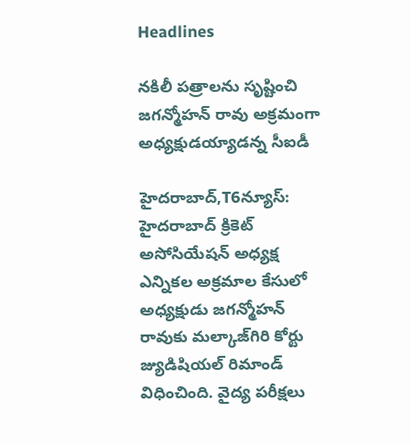Headlines

నకిలీ పత్రాలను సృష్టించి జగన్మోహన్ రావు అక్రమంగా అధ్యక్షుడయ్యాడన్న సీఐడీ

హైదరాబాద్,T6న్యూస్: హైదరాబాద్ క్రికెట్ అసోసియేషన్ అధ్యక్ష ఎన్నికల అక్రమాల కేసులో అధ్యక్షుడు జగన్మోహన్ రావుకు మల్కాజ్‌గిరి కోర్టు జ్యుడిషియల్ రిమాండ్ విధించింది. వైద్య పరీక్షలు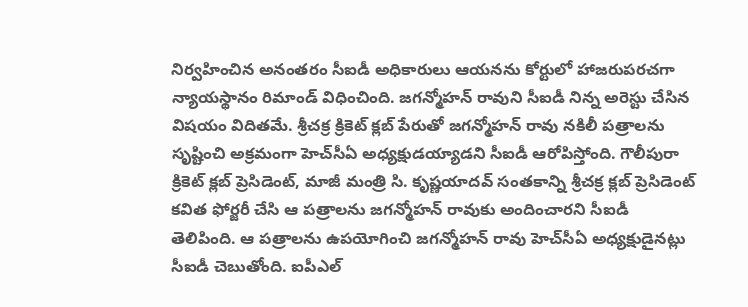నిర్వహించిన అనంతరం సీఐడీ అధికారులు ఆయనను కోర్టులో హాజరుపరచగా న్యాయస్థానం రిమాండ్ విధించింది. జగన్మోహన్ రావుని సీఐడీ నిన్న అరెస్టు చేసిన విషయం విదితమే. శ్రీచక్ర క్రికెట్ క్లబ్ పేరుతో జగన్మోహన్ రావు నకిలీ పత్రాలను సృష్టించి అక్రమంగా హెచ్‌సీఏ అధ్యక్షుడయ్యాడని సీఐడీ ఆరోపిస్తోంది. గౌలీపురా క్రికెట్ క్లబ్ ప్రెసిడెంట్, మాజీ మంత్రి సి. కృష్ణయాదవ్ సంతకాన్ని శ్రీచక్ర క్లబ్ ప్రెసిడెంట్ కవిత ఫోర్జరీ చేసి ఆ పత్రాలను జగన్మోహన్ రావుకు అందించారని సీఐడీ తెలిపింది. ఆ పత్రాలను ఉపయోగించి జగన్మోహన్ రావు హెచ్‌సీఏ అధ్యక్షుడైనట్లు సీఐడీ చెబుతోంది. ఐపీఎల్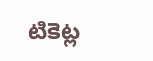టికెట్ల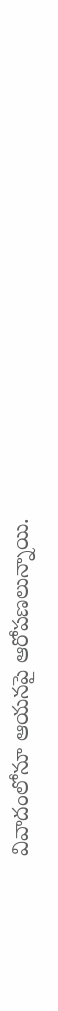వివాదంలోనూ ఆయనపై ఆరోపణలున్నాయి.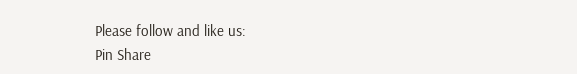Please follow and like us:
Pin Share